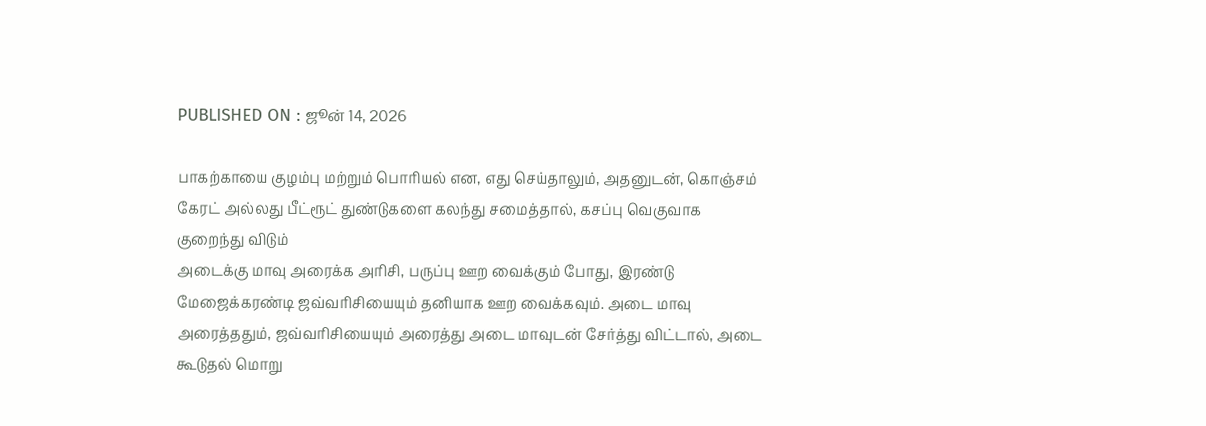PUBLISHED ON : ஜூன் 14, 2026

பாகற்காயை குழம்பு மற்றும் பொரியல் என, எது செய்தாலும், அதனுடன், கொஞ்சம் கேரட் அல்லது பீட்ரூட் துண்டுகளை கலந்து சமைத்தால், கசப்பு வெகுவாக குறைந்து விடும்
அடைக்கு மாவு அரைக்க அரிசி, பருப்பு ஊற வைக்கும் போது, இரண்டு மேஜைக்கரண்டி ஜவ்வரிசியையும் தனியாக ஊற வைக்கவும். அடை மாவு அரைத்ததும், ஜவ்வரிசியையும் அரைத்து அடை மாவுடன் சேர்த்து விட்டால், அடை கூடுதல் மொறு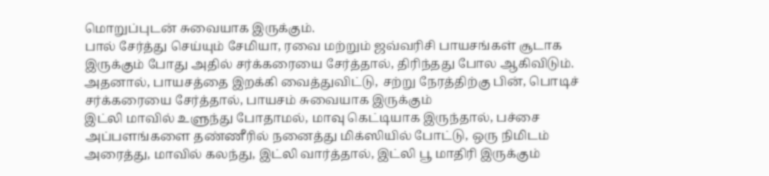மொறுப்புடன் சுவையாக இருக்கும்.
பால் சேர்த்து செய்யும் சேமியா, ரவை மற்றும் ஜவ்வரிசி பாயசங்கள் சூடாக இருக்கும் போது அதில் சர்க்கரையை சேர்த்தால், திரிந்தது போல ஆகிவிடும். அதனால், பாயசத்தை இறக்கி வைத்துவிட்டு, சற்று நேரத்திற்கு பின், பொடிச் சர்க்கரையை சேர்த்தால், பாயசம் சுவையாக இருக்கும்
இட்லி மாவில் உளுந்து போதாமல், மாவு கெட்டியாக இருந்தால், பச்சை அப்பளங்களை தண்ணீரில் நனைத்து மிக்ஸியில் போட்டு, ஒரு நிமிடம் அரைத்து, மாவில் கலந்து, இட்லி வார்த்தால், இட்லி பூ மாதிரி இருக்கும்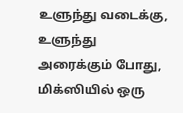உளுந்து வடைக்கு, உளுந்து அரைக்கும் போது, மிக்ஸியில் ஒரு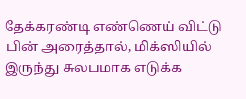தேக்கரண்டி எண்ணெய் விட்டு பின் அரைத்தால், மிக்ஸியில் இருந்து சுலபமாக எடுக்க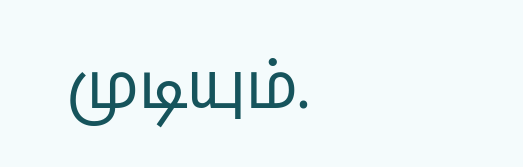முடியும்.